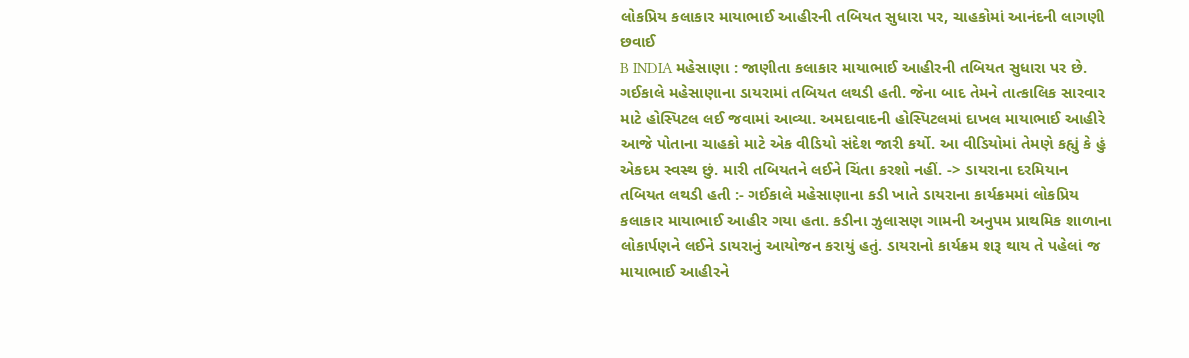લોકપ્રિય કલાકાર માયાભાઈ આહીરની તબિયત સુધારા પર, ચાહકોમાં આનંદની લાગણી છવાઈ
B INDIA મહેસાણા : જાણીતા કલાકાર માયાભાઈ આહીરની તબિયત સુધારા પર છે. ગઈકાલે મહેસાણાના ડાયરામાં તબિયત લથડી હતી. જેના બાદ તેમને તાત્કાલિક સારવાર માટે હોસ્પિટલ લઈ જવામાં આવ્યા. અમદાવાદની હોસ્પિટલમાં દાખલ માયાભાઈ આહીરે આજે પોતાના ચાહકો માટે એક વીડિયો સંદેશ જારી કર્યો. આ વીડિયોમાં તેમણે કહ્યું કે હું એકદમ સ્વસ્થ છું. મારી તબિયતને લઈને ચિંતા કરશો નહીં. -> ડાયરાના દરમિયાન તબિયત લથડી હતી :- ગઈકાલે મહેસાણાના કડી ખાતે ડાયરાના કાર્યક્રમમાં લોકપ્રિય કલાકાર માયાભાઈ આહીર ગયા હતા. કડીના ઝુલાસણ ગામની અનુપમ પ્રાથમિક શાળાના લોકાર્પણને લઈને ડાયરાનું આયોજન કરાયું હતું. ડાયરાનો કાર્યક્રમ શરૂ થાય તે પહેલાં જ માયાભાઈ આહીરને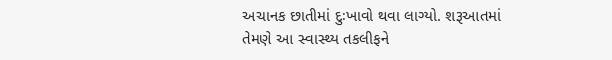અચાનક છાતીમાં દુઃખાવો થવા લાગ્યો. શરૂઆતમાં તેમણે આ સ્વાસ્થ્ય તકલીફને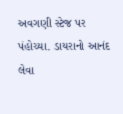અવગણી સ્ટેજ પર પંહોચ્યા. ડાયરાનો આનંદ લેવા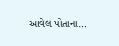આવેલ પોતાના…